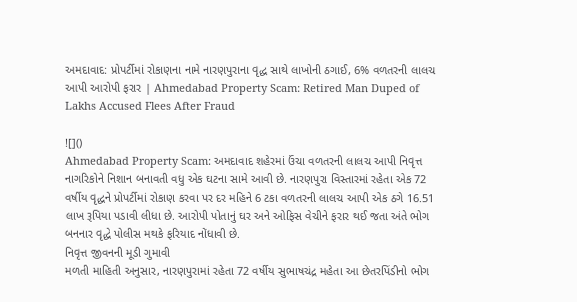અમદાવાદ: પ્રોપર્ટીમાં રોકાણના નામે નારણપુરાના વૃદ્ધ સાથે લાખોની ઠગાઈ, 6% વળતરની લાલચ આપી આરોપી ફરાર | Ahmedabad Property Scam: Retired Man Duped of Lakhs Accused Flees After Fraud

![]()
Ahmedabad Property Scam: અમદાવાદ શહેરમાં ઉંચા વળતરની લાલચ આપી નિવૃત્ત નાગરિકોને નિશાન બનાવતી વધુ એક ઘટના સામે આવી છે. નારણપુરા વિસ્તારમાં રહેતા એક 72 વર્ષીય વૃદ્ધને પ્રોપર્ટીમાં રોકાણ કરવા પર દર મહિને 6 ટકા વળતરની લાલચ આપી એક ઠગે 16.51 લાખ રૂપિયા પડાવી લીધા છે. આરોપી પોતાનું ઘર અને ઓફિસ વેચીને ફરાર થઈ જતા અંતે ભોગ બનનાર વૃદ્ધે પોલીસ મથકે ફરિયાદ નોંધાવી છે.
નિવૃત્ત જીવનની મૂડી ગુમાવી
મળતી માહિતી અનુસાર, નારણપુરામાં રહેતા 72 વર્ષીય સુભાષચંદ્ર મહેતા આ છેતરપિંડીનો ભોગ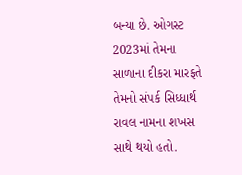બન્યા છે. ઓગસ્ટ 2023માં તેમના સાળાના દીકરા મારફતે તેમનો સંપર્ક સિધ્ધાર્થ રાવલ નામના શખસ સાથે થયો હતો.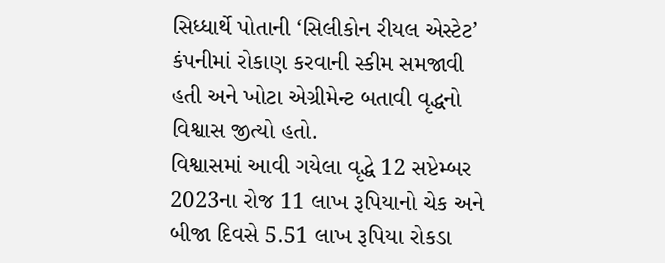સિધ્ધાર્થે પોતાની ‘સિલીકોન રીયલ એસ્ટેટ’ કંપનીમાં રોકાણ કરવાની સ્કીમ સમજાવી હતી અને ખોટા એગ્રીમેન્ટ બતાવી વૃદ્ધનો વિશ્વાસ જીત્યો હતો.
વિશ્વાસમાં આવી ગયેલા વૃદ્ધે 12 સપ્ટેમ્બર 2023ના રોજ 11 લાખ રૂપિયાનો ચેક અને બીજા દિવસે 5.51 લાખ રૂપિયા રોકડા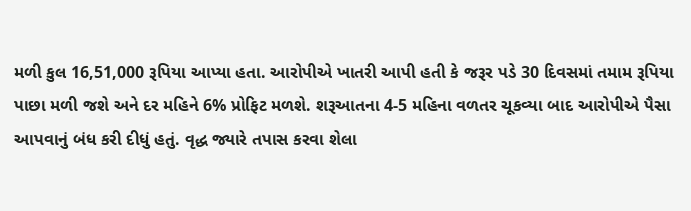મળી કુલ 16,51,000 રૂપિયા આપ્યા હતા. આરોપીએ ખાતરી આપી હતી કે જરૂર પડે 30 દિવસમાં તમામ રૂપિયા પાછા મળી જશે અને દર મહિને 6% પ્રોફિટ મળશે. શરૂઆતના 4-5 મહિના વળતર ચૂકવ્યા બાદ આરોપીએ પૈસા આપવાનું બંધ કરી દીધું હતું. વૃદ્ધ જ્યારે તપાસ કરવા શેલા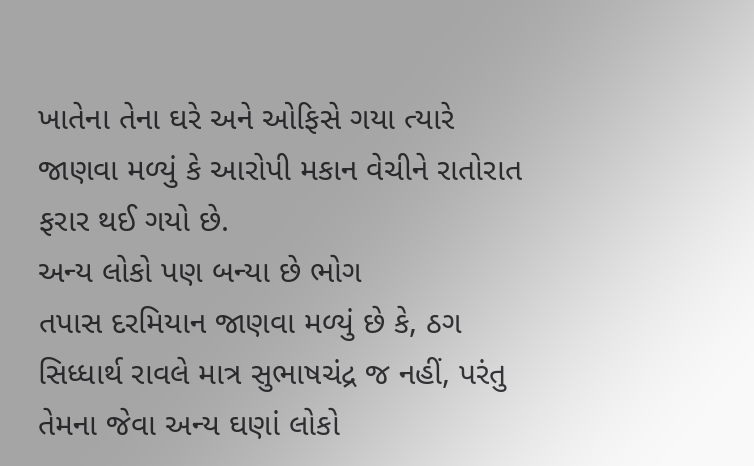ખાતેના તેના ઘરે અને ઓફિસે ગયા ત્યારે જાણવા મળ્યું કે આરોપી મકાન વેચીને રાતોરાત ફરાર થઈ ગયો છે.
અન્ય લોકો પણ બન્યા છે ભોગ
તપાસ દરમિયાન જાણવા મળ્યું છે કે, ઠગ સિધ્ધાર્થ રાવલે માત્ર સુભાષચંદ્ર જ નહીં, પરંતુ તેમના જેવા અન્ય ઘણાં લોકો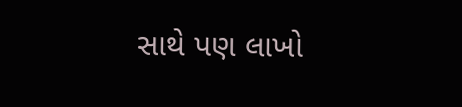સાથે પણ લાખો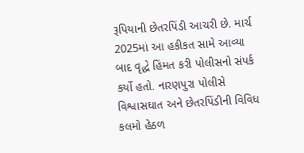રૂપિયાની છેતરપિંડી આચરી છે. માર્ચ 2025માં આ હકીકત સામે આવ્યા બાદ વૃદ્ધે હિંમત કરી પોલીસનો સંપર્ક કર્યો હતો. નારણપુરા પોલીસે વિશ્વાસઘાત અને છેતરપિંડીની વિવિધ કલમો હેઠળ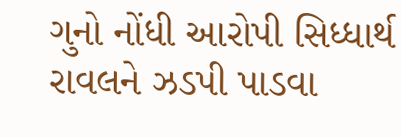ગુનો નોંધી આરોપી સિધ્ધાર્થ રાવલને ઝડપી પાડવા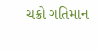ચક્રો ગતિમાન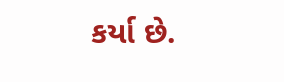કર્યા છે.